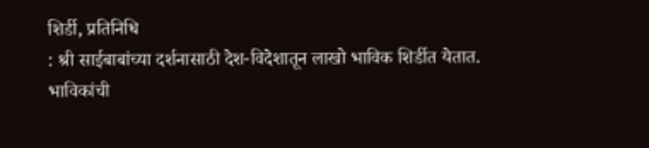शिर्डी, प्रतिनिधि
: श्री साईबाबांच्या दर्शनासाठी देश-विदेशातून लाखो भाविक शिर्डीत येतात. भाविकांची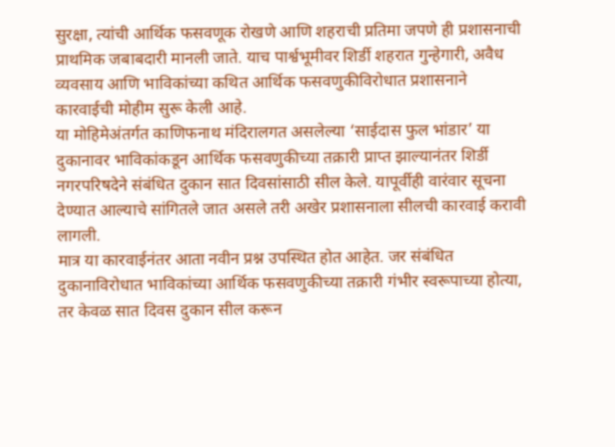सुरक्षा, त्यांची आर्थिक फसवणूक रोखणे आणि शहराची प्रतिमा जपणे ही प्रशासनाची प्राथमिक जबाबदारी मानली जाते. याच पार्श्वभूमीवर शिर्डी शहरात गुन्हेगारी, अवैध व्यवसाय आणि भाविकांच्या कथित आर्थिक फसवणुकीविरोधात प्रशासनाने कारवाईची मोहीम सुरू केली आहे.
या मोहिमेअंतर्गत काणिफनाथ मंदिरालगत असलेल्या ‘साईदास फुल भांडार’ या दुकानावर भाविकांकडून आर्थिक फसवणुकीच्या तक्रारी प्राप्त झाल्यानंतर शिर्डी नगरपरिषदेने संबंधित दुकान सात दिवसांसाठी सील केले. यापूर्वीही वारंवार सूचना देण्यात आल्याचे सांगितले जात असले तरी अखेर प्रशासनाला सीलची कारवाई करावी लागली.
मात्र या कारवाईनंतर आता नवीन प्रश्न उपस्थित होत आहेत. जर संबंधित दुकानाविरोधात भाविकांच्या आर्थिक फसवणुकीच्या तक्रारी गंभीर स्वरूपाच्या होत्या, तर केवळ सात दिवस दुकान सील करून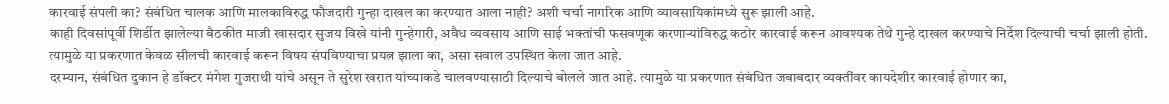कारवाई संपली का? संबंधित चालक आणि मालकाविरुद्ध फौजदारी गुन्हा दाखल का करण्यात आला नाही? अशी चर्चा नागरिक आणि व्यावसायिकांमध्ये सुरू झाली आहे.
काही दिवसांपूर्वी शिर्डीत झालेल्या बैठकीत माजी खासदार सुजय विखे यांनी गुन्हेगारी, अवैध व्यवसाय आणि साई भक्तांची फसवणूक करणाऱ्यांविरुद्ध कठोर कारवाई करून आवश्यक तेथे गुन्हे दाखल करण्याचे निर्देश दिल्याची चर्चा झाली होती. त्यामुळे या प्रकरणात केवळ सीलची कारवाई करून विषय संपविण्याचा प्रयत्न झाला का, असा सवाल उपस्थित केला जात आहे.
दरम्यान, संबंधित दुकान हे डॉक्टर मंगेश गुजराथी यांचे असून ते सुरेश खरात यांच्याकडे चालवण्यासाठी दिल्याचे बोलले जात आहे. त्यामुळे या प्रकरणात संबंधित जबाबदार व्यक्तींवर कायदेशीर कारवाई होणार का,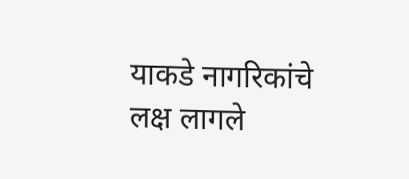याकडे नागरिकांचे लक्ष लागले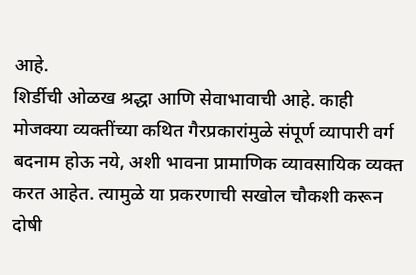आहे.
शिर्डीची ओळख श्रद्धा आणि सेवाभावाची आहे. काही मोजक्या व्यक्तींच्या कथित गैरप्रकारांमुळे संपूर्ण व्यापारी वर्ग बदनाम होऊ नये, अशी भावना प्रामाणिक व्यावसायिक व्यक्त करत आहेत. त्यामुळे या प्रकरणाची सखोल चौकशी करून दोषी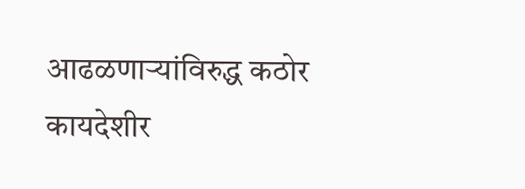आढळणाऱ्यांविरुद्ध कठोर कायदेशीर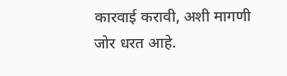कारवाई करावी, अशी मागणी जोर धरत आहे.